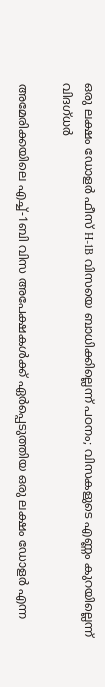ഒരു ലക്ഷം ഡോളർ ഫീസ് H-1B വിസയെ ബാധിക്കില്ലെന്ന് പഠനം; വിസകളുടെ എണ്ണം കുറയില്ലെന്ന് വിദഗ്ധർ

അമേരിക്കയിലെ എച്ച്-1ബി വിസ അപേക്ഷകൾക്ക് ഏർപ്പെടുത്തിയ ഒരു ലക്ഷം ഡോളർ എന്ന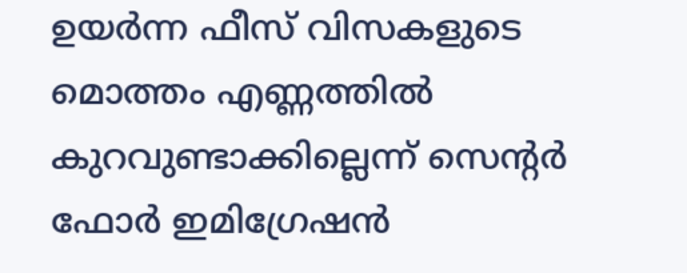ഉയർന്ന ഫീസ് വിസകളുടെ മൊത്തം എണ്ണത്തിൽ കുറവുണ്ടാക്കില്ലെന്ന് സെൻ്റർ ഫോർ ഇമിഗ്രേഷൻ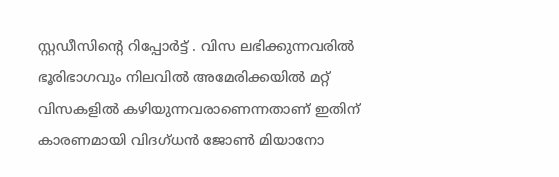സ്റ്റഡീസിൻ്റെ റിപ്പോർട്ട് . വിസ ലഭിക്കുന്നവരിൽ ഭൂരിഭാഗവും നിലവിൽ അമേരിക്കയിൽ മറ്റ് വിസകളിൽ കഴിയുന്നവരാണെന്നതാണ് ഇതിന് കാരണമായി വിദഗ്ധൻ ജോൺ മിയാനോ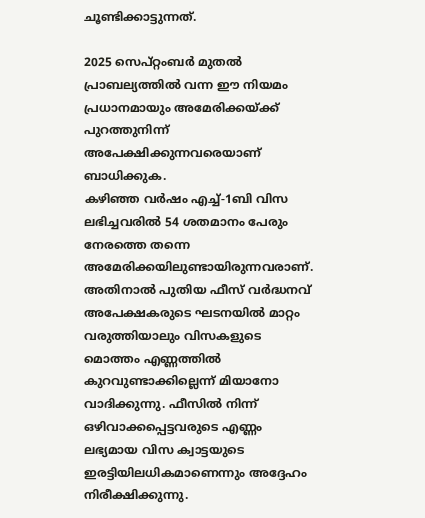ചൂണ്ടിക്കാട്ടുന്നത്.

2025 സെപ്റ്റംബർ മുതൽ പ്രാബല്യത്തിൽ വന്ന ഈ നിയമം പ്രധാനമായും അമേരിക്കയ്ക്ക് പുറത്തുനിന്ന് അപേക്ഷിക്കുന്നവരെയാണ് ബാധിക്കുക.
കഴിഞ്ഞ വർഷം എച്ച്-1ബി വിസ ലഭിച്ചവരിൽ 54 ശതമാനം പേരും നേരത്തെ തന്നെ അമേരിക്കയിലുണ്ടായിരുന്നവരാണ്. അതിനാൽ പുതിയ ഫീസ് വർദ്ധനവ് അപേക്ഷകരുടെ ഘടനയിൽ മാറ്റം വരുത്തിയാലും വിസകളുടെ മൊത്തം എണ്ണത്തിൽ കുറവുണ്ടാക്കില്ലെന്ന് മിയാനോ വാദിക്കുന്നു. ഫീസിൽ നിന്ന് ഒഴിവാക്കപ്പെട്ടവരുടെ എണ്ണം ലഭ്യമായ വിസ ക്വാട്ടയുടെ ഇരട്ടിയിലധികമാണെന്നും അദ്ദേഹം നിരീക്ഷിക്കുന്നു.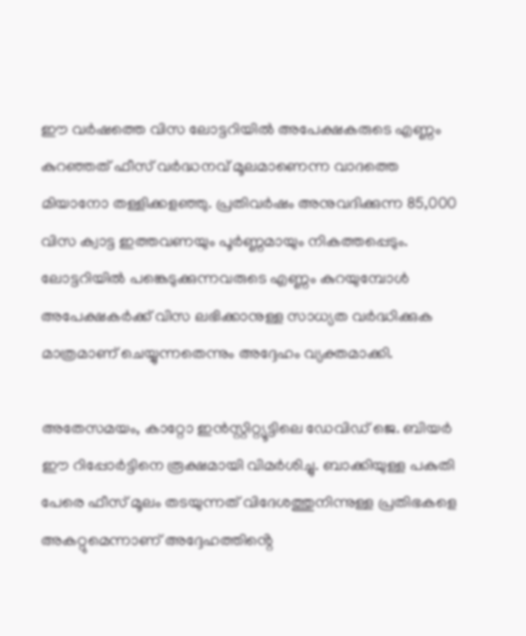ഈ വർഷത്തെ വിസ ലോട്ടറിയിൽ അപേക്ഷകരുടെ എണ്ണം കുറഞ്ഞത് ഫീസ് വർദ്ധനവ് മൂലമാണെന്ന വാദത്തെ മിയാനോ തള്ളിക്കളഞ്ഞു. പ്രതിവർഷം അനുവദിക്കുന്ന 85,000 വിസ ക്വാട്ട ഇത്തവണയും പൂർണ്ണമായും നികത്തപ്പെടും. ലോട്ടറിയിൽ പങ്കെടുക്കുന്നവരുടെ എണ്ണം കുറയുമ്പോൾ അപേക്ഷകർക്ക് വിസ ലഭിക്കാനുള്ള സാധ്യത വർദ്ധിക്കുക മാത്രമാണ് ചെയ്യുന്നതെന്നും അദ്ദേഹം വ്യക്തമാക്കി.

അതേസമയം, കാറ്റോ ഇൻസ്റ്റിറ്റ്യൂട്ടിലെ ഡേവിഡ് ജെ. ബിയർ ഈ റിപ്പോർട്ടിനെ രൂക്ഷമായി വിമർശിച്ചു. ബാക്കിയുള്ള പകുതി പേരെ ഫീസ് മൂലം തടയുന്നത് വിദേശത്തുനിന്നുള്ള പ്രതിഭകളെ അകറ്റുമെന്നാണ് അദ്ദേഹത്തിൻ്റെ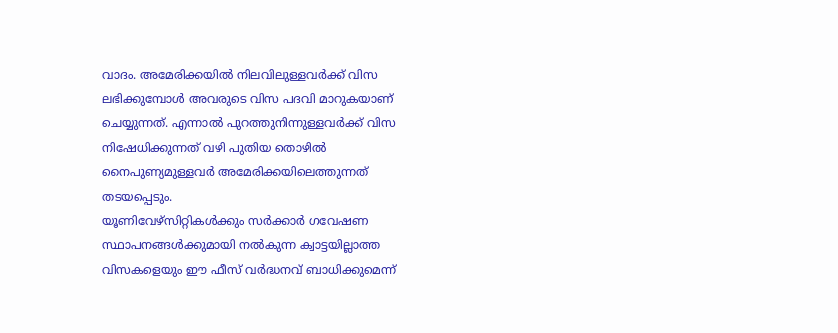വാദം. അമേരിക്കയിൽ നിലവിലുള്ളവർക്ക് വിസ ലഭിക്കുമ്പോൾ അവരുടെ വിസ പദവി മാറുകയാണ് ചെയ്യുന്നത്. എന്നാൽ പുറത്തുനിന്നുള്ളവർക്ക് വിസ നിഷേധിക്കുന്നത് വഴി പുതിയ തൊഴിൽ നൈപുണ്യമുള്ളവർ അമേരിക്കയിലെത്തുന്നത് തടയപ്പെടും.
യൂണിവേഴ്സിറ്റികൾക്കും സർക്കാർ ഗവേഷണ സ്ഥാപനങ്ങൾക്കുമായി നൽകുന്ന ക്വാട്ടയില്ലാത്ത വിസകളെയും ഈ ഫീസ് വർദ്ധനവ് ബാധിക്കുമെന്ന്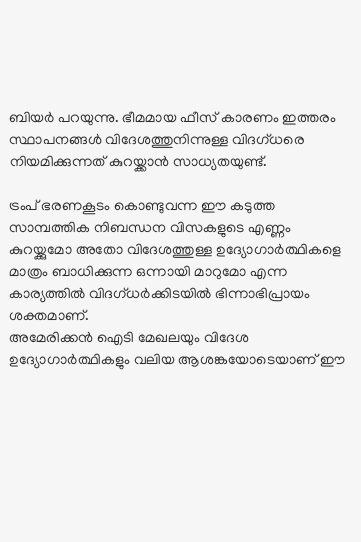ബിയർ പറയുന്നു. ഭീമമായ ഫീസ് കാരണം ഇത്തരം സ്ഥാപനങ്ങൾ വിദേശത്തുനിന്നുള്ള വിദഗ്ധരെ നിയമിക്കുന്നത് കുറയ്ക്കാൻ സാധ്യതയുണ്ട്.

ട്രംപ് ഭരണകൂടം കൊണ്ടുവന്ന ഈ കടുത്ത സാമ്പത്തിക നിബന്ധന വിസകളുടെ എണ്ണം കുറയ്ക്കുമോ അതോ വിദേശത്തുള്ള ഉദ്യോഗാർത്ഥികളെ മാത്രം ബാധിക്കുന്ന ഒന്നായി മാറുമോ എന്ന കാര്യത്തിൽ വിദഗ്ധർക്കിടയിൽ ഭിന്നാഭിപ്രായം ശക്തമാണ്.
അമേരിക്കൻ ഐടി മേഖലയും വിദേശ ഉദ്യോഗാർത്ഥികളും വലിയ ആശങ്കയോടെയാണ് ഈ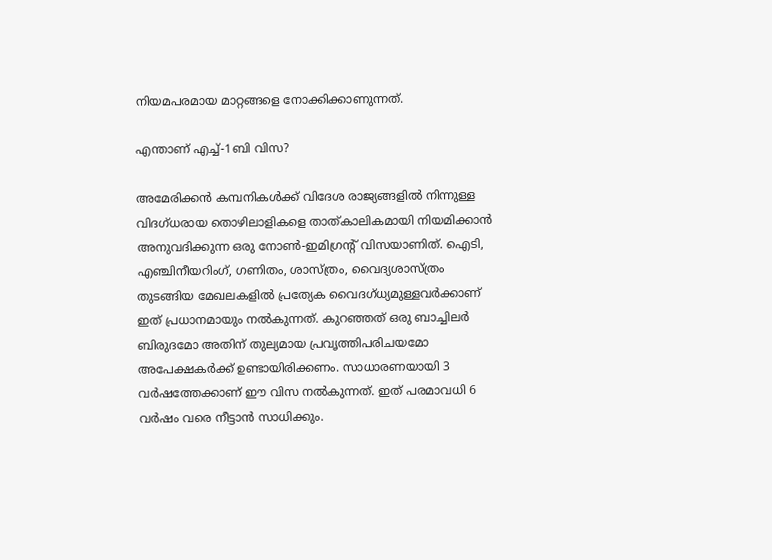നിയമപരമായ മാറ്റങ്ങളെ നോക്കിക്കാണുന്നത്.

എന്താണ് എച്ച്-1ബി വിസ?

അമേരിക്കൻ കമ്പനികൾക്ക് വിദേശ രാജ്യങ്ങളിൽ നിന്നുള്ള വിദഗ്ധരായ തൊഴിലാളികളെ താത്കാലികമായി നിയമിക്കാൻ അനുവദിക്കുന്ന ഒരു നോൺ-ഇമിഗ്രൻ്റ് വിസയാണിത്. ഐടി, എഞ്ചിനീയറിംഗ്, ഗണിതം, ശാസ്ത്രം, വൈദ്യശാസ്ത്രം തുടങ്ങിയ മേഖലകളിൽ പ്രത്യേക വൈദഗ്ധ്യമുള്ളവർക്കാണ് ഇത് പ്രധാനമായും നൽകുന്നത്. കുറഞ്ഞത് ഒരു ബാച്ചിലർ ബിരുദമോ അതിന് തുല്യമായ പ്രവൃത്തിപരിചയമോ അപേക്ഷകർക്ക് ഉണ്ടായിരിക്കണം. സാധാരണയായി 3 വർഷത്തേക്കാണ് ഈ വിസ നൽകുന്നത്. ഇത് പരമാവധി 6 വർഷം വരെ നീട്ടാൻ സാധിക്കും.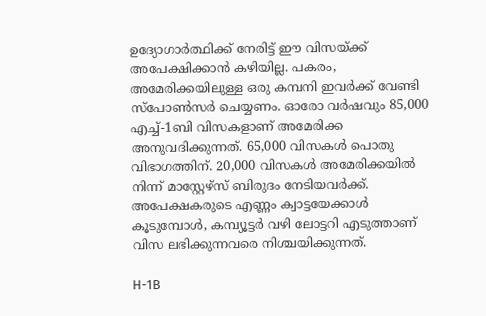ഉദ്യോഗാർത്ഥിക്ക് നേരിട്ട് ഈ വിസയ്ക്ക് അപേക്ഷിക്കാൻ കഴിയില്ല. പകരം, അമേരിക്കയിലുള്ള ഒരു കമ്പനി ഇവർക്ക് വേണ്ടി സ്പോൺസർ ചെയ്യണം. ഓരോ വർഷവും 85,000 എച്ച്-1ബി വിസകളാണ് അമേരിക്ക അനുവദിക്കുന്നത്. 65,000 വിസകൾ പൊതു വിഭാഗത്തിന്. 20,000 വിസകൾ അമേരിക്കയിൽ നിന്ന് മാസ്റ്റേഴ്സ് ബിരുദം നേടിയവർക്ക്. അപേക്ഷകരുടെ എണ്ണം ക്വാട്ടയേക്കാൾ കൂടുമ്പോൾ, കമ്പ്യൂട്ടർ വഴി ലോട്ടറി എടുത്താണ് വിസ ലഭിക്കുന്നവരെ നിശ്ചയിക്കുന്നത്.

H-1B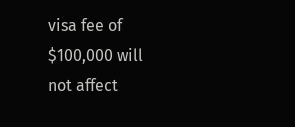visa fee of $100,000 will not affect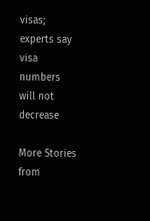visas; experts say visa numbers will not decrease

More Stories from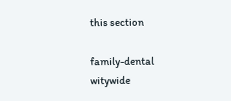this section

family-dental
witywide